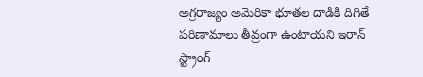అగ్రరాజ్యం అమెరికా భూతల దాడికి దిగితే పరిణామాలు తీవ్రంగా ఉంటాయని ఇరాన్ స్ట్రాంగ్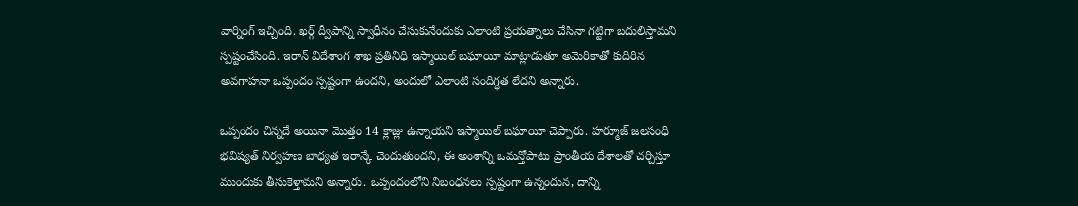వార్నింగ్ ఇచ్చింది. ఖర్గ్ ద్వీపాన్ని స్వాధీనం చేసుకునేందుకు ఎలాంటి ప్రయత్నాలు చేసినా గట్టిగా బదులిస్తామని స్పష్టంచేసింది. ఇరాన్ విదేశాంగ శాఖ ప్రతినిధి ఇస్మాయిల్ బఘాయీ మాట్లాడుతూ అమెరికాతో కుదిరిన అవగాహనా ఒప్పందం స్పష్టంగా ఉందని, అందులో ఎలాంటి సందిగ్ధత లేదని అన్నారు.

ఒప్పందం చిన్నదే అయినా మొత్తం 14 క్లాజ్లు ఉన్నాయని ఇస్మాయిల్ బఘాయీ చెప్పారు. హర్మూజ్ జలసంధి భవిష్యత్ నిర్వహణ బాధ్యత ఇరాన్కే చెందుతుందని, ఈ అంశాన్ని ఒమన్తోపాటు ప్రాంతీయ దేశాలతో చర్చిస్తూ ముందుకు తీసుకెళ్తామని అన్నారు. ఒప్పందంలోని నిబంధనలు స్పష్టంగా ఉన్నందున, దాన్ని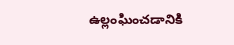ఉల్లంఘించడానికి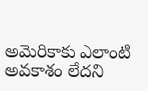అమెరికాకు ఎలాంటి అవకాశం లేదని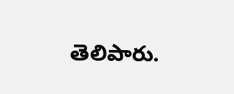తెలిపారు.